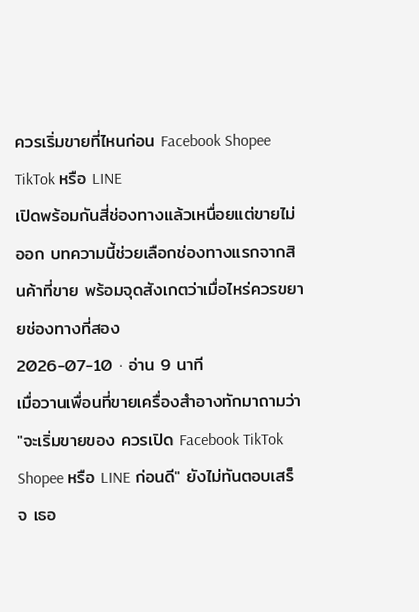ควรเริ่มขายที่ไหนก่อน Facebook Shopee TikTok หรือ LINE
เปิดพร้อมกันสี่ช่องทางแล้วเหนื่อยแต่ขายไม่ออก บทความนี้ช่วยเลือกช่องทางแรกจากสินค้าที่ขาย พร้อมจุดสังเกตว่าเมื่อไหร่ควรขยายช่องทางที่สอง
2026-07-10 · อ่าน 9 นาที
เมื่อวานเพื่อนที่ขายเครื่องสำอางทักมาถามว่า "จะเริ่มขายของ ควรเปิด Facebook TikTok Shopee หรือ LINE ก่อนดี" ยังไม่ทันตอบเสร็จ เธอ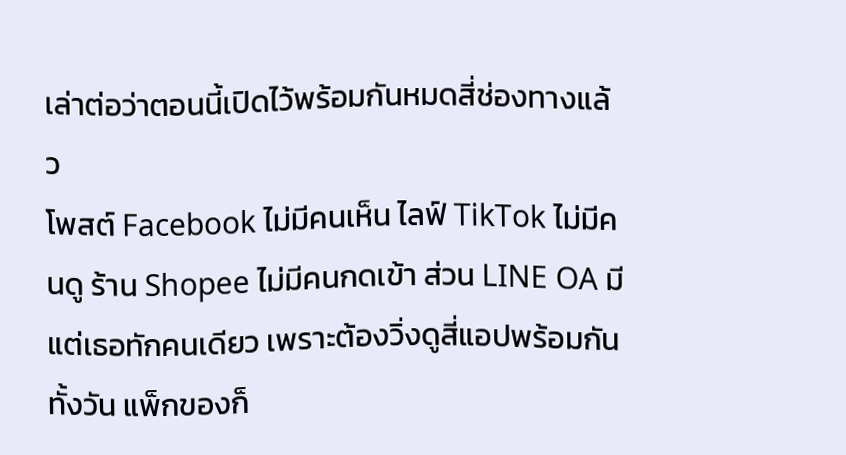เล่าต่อว่าตอนนี้เปิดไว้พร้อมกันหมดสี่ช่องทางแล้ว
โพสต์ Facebook ไม่มีคนเห็น ไลฟ์ TikTok ไม่มีคนดู ร้าน Shopee ไม่มีคนกดเข้า ส่วน LINE OA มีแต่เธอทักคนเดียว เพราะต้องวิ่งดูสี่แอปพร้อมกันทั้งวัน แพ็กของก็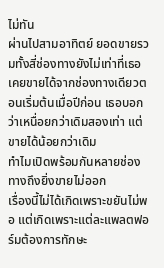ไม่ทัน
ผ่านไปสามอาทิตย์ ยอดขายรวมทั้งสี่ช่องทางยังไม่เท่าที่เธอเคยขายได้จากช่องทางเดียวตอนเริ่มต้นเมื่อปีก่อน เธอบอกว่าเหนื่อยกว่าเดิมสองเท่า แต่ขายได้น้อยกว่าเดิม
ทำไมเปิดพร้อมกันหลายช่องทางถึงยิ่งขายไม่ออก
เรื่องนี้ไม่ได้เกิดเพราะขยันไม่พอ แต่เกิดเพราะแต่ละแพลตฟอร์มต้องการทักษะ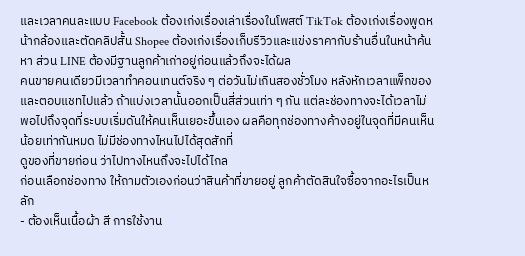และเวลาคนละแบบ Facebook ต้องเก่งเรื่องเล่าเรื่องในโพสต์ TikTok ต้องเก่งเรื่องพูดหน้ากล้องและตัดคลิปสั้น Shopee ต้องเก่งเรื่องเก็บรีวิวและแข่งราคากับร้านอื่นในหน้าค้นหา ส่วน LINE ต้องมีฐานลูกค้าเก่าอยู่ก่อนแล้วถึงจะได้ผล
คนขายคนเดียวมีเวลาทำคอนเทนต์จริง ๆ ต่อวันไม่เกินสองชั่วโมง หลังหักเวลาแพ็กของและตอบแชทไปแล้ว ถ้าแบ่งเวลานั้นออกเป็นสี่ส่วนเท่า ๆ กัน แต่ละช่องทางจะได้เวลาไม่พอไปถึงจุดที่ระบบเริ่มดันให้คนเห็นเยอะขึ้นเอง ผลคือทุกช่องทางค้างอยู่ในจุดที่มีคนเห็นน้อยเท่ากันหมด ไม่มีช่องทางไหนไปได้สุดสักที่
ดูของที่ขายก่อน ว่าไปทางไหนถึงจะไปได้ไกล
ก่อนเลือกช่องทาง ให้ถามตัวเองก่อนว่าสินค้าที่ขายอยู่ ลูกค้าตัดสินใจซื้อจากอะไรเป็นหลัก
- ต้องเห็นเนื้อผ้า สี การใช้งาน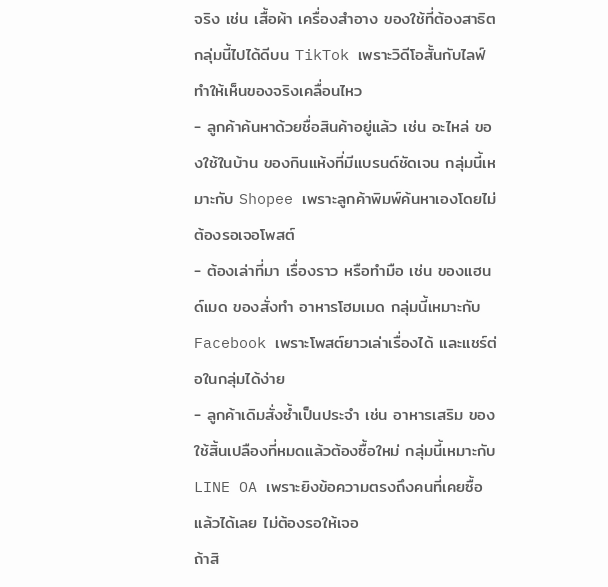จริง เช่น เสื้อผ้า เครื่องสำอาง ของใช้ที่ต้องสาธิต กลุ่มนี้ไปได้ดีบน TikTok เพราะวิดีโอสั้นกับไลฟ์ทำให้เห็นของจริงเคลื่อนไหว
- ลูกค้าค้นหาด้วยชื่อสินค้าอยู่แล้ว เช่น อะไหล่ ของใช้ในบ้าน ของกินแห้งที่มีแบรนด์ชัดเจน กลุ่มนี้เหมาะกับ Shopee เพราะลูกค้าพิมพ์ค้นหาเองโดยไม่ต้องรอเจอโพสต์
- ต้องเล่าที่มา เรื่องราว หรือทำมือ เช่น ของแฮนด์เมด ของสั่งทำ อาหารโฮมเมด กลุ่มนี้เหมาะกับ Facebook เพราะโพสต์ยาวเล่าเรื่องได้ และแชร์ต่อในกลุ่มได้ง่าย
- ลูกค้าเดิมสั่งซ้ำเป็นประจำ เช่น อาหารเสริม ของใช้สิ้นเปลืองที่หมดแล้วต้องซื้อใหม่ กลุ่มนี้เหมาะกับ LINE OA เพราะยิงข้อความตรงถึงคนที่เคยซื้อแล้วได้เลย ไม่ต้องรอให้เจอ
ถ้าสิ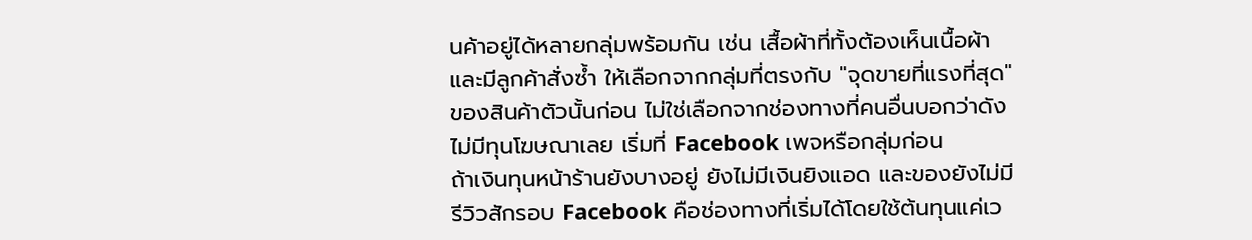นค้าอยู่ได้หลายกลุ่มพร้อมกัน เช่น เสื้อผ้าที่ทั้งต้องเห็นเนื้อผ้าและมีลูกค้าสั่งซ้ำ ให้เลือกจากกลุ่มที่ตรงกับ "จุดขายที่แรงที่สุด" ของสินค้าตัวนั้นก่อน ไม่ใช่เลือกจากช่องทางที่คนอื่นบอกว่าดัง
ไม่มีทุนโฆษณาเลย เริ่มที่ Facebook เพจหรือกลุ่มก่อน
ถ้าเงินทุนหน้าร้านยังบางอยู่ ยังไม่มีเงินยิงแอด และของยังไม่มีรีวิวสักรอบ Facebook คือช่องทางที่เริ่มได้โดยใช้ต้นทุนแค่เว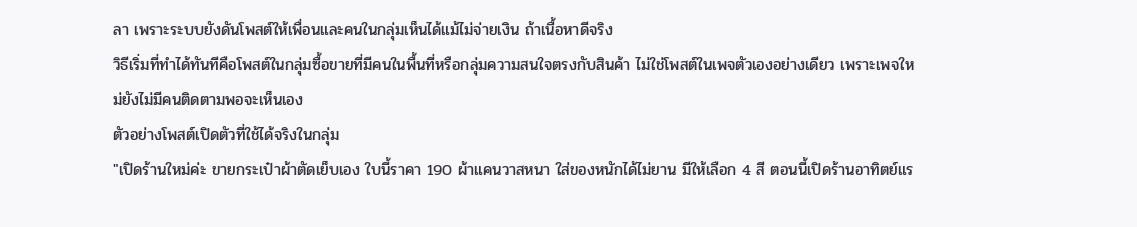ลา เพราะระบบยังดันโพสต์ให้เพื่อนและคนในกลุ่มเห็นได้แม้ไม่จ่ายเงิน ถ้าเนื้อหาดีจริง
วิธีเริ่มที่ทำได้ทันทีคือโพสต์ในกลุ่มซื้อขายที่มีคนในพื้นที่หรือกลุ่มความสนใจตรงกับสินค้า ไม่ใช่โพสต์ในเพจตัวเองอย่างเดียว เพราะเพจใหม่ยังไม่มีคนติดตามพอจะเห็นเอง
ตัวอย่างโพสต์เปิดตัวที่ใช้ได้จริงในกลุ่ม
"เปิดร้านใหม่ค่ะ ขายกระเป๋าผ้าตัดเย็บเอง ใบนี้ราคา 190 ผ้าแคนวาสหนา ใส่ของหนักได้ไม่ยาน มีให้เลือก 4 สี ตอนนี้เปิดร้านอาทิตย์แร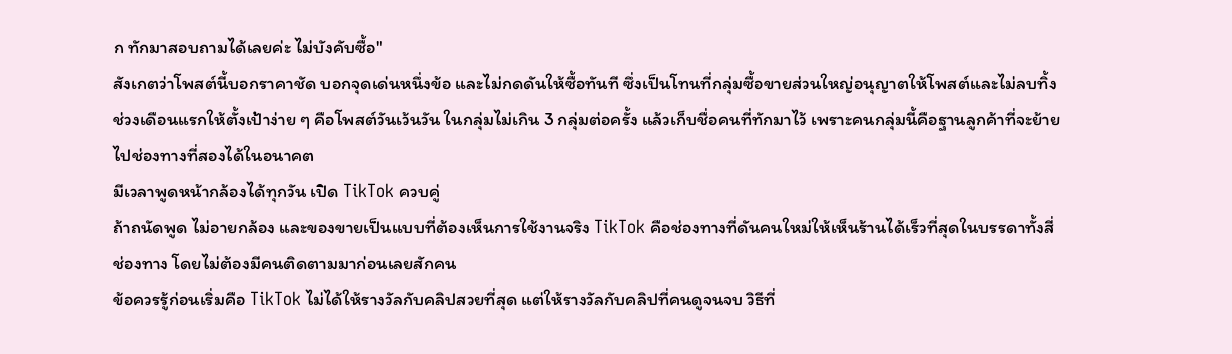ก ทักมาสอบถามได้เลยค่ะ ไม่บังคับซื้อ"
สังเกตว่าโพสต์นี้บอกราคาชัด บอกจุดเด่นหนึ่งข้อ และไม่กดดันให้ซื้อทันที ซึ่งเป็นโทนที่กลุ่มซื้อขายส่วนใหญ่อนุญาตให้โพสต์และไม่ลบทิ้ง
ช่วงเดือนแรกให้ตั้งเป้าง่าย ๆ คือโพสต์วันเว้นวัน ในกลุ่มไม่เกิน 3 กลุ่มต่อครั้ง แล้วเก็บชื่อคนที่ทักมาไว้ เพราะคนกลุ่มนี้คือฐานลูกค้าที่จะย้ายไปช่องทางที่สองได้ในอนาคต
มีเวลาพูดหน้ากล้องได้ทุกวัน เปิด TikTok ควบคู่
ถ้าถนัดพูด ไม่อายกล้อง และของขายเป็นแบบที่ต้องเห็นการใช้งานจริง TikTok คือช่องทางที่ดันคนใหม่ให้เห็นร้านได้เร็วที่สุดในบรรดาทั้งสี่ช่องทาง โดยไม่ต้องมีคนติดตามมาก่อนเลยสักคน
ข้อควรรู้ก่อนเริ่มคือ TikTok ไม่ได้ให้รางวัลกับคลิปสวยที่สุด แต่ให้รางวัลกับคลิปที่คนดูจนจบ วิธีที่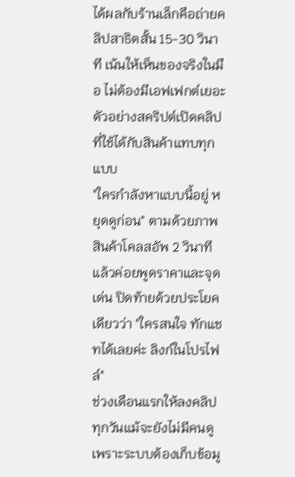ได้ผลกับร้านเล็กคือถ่ายคลิปสาธิตสั้น 15-30 วินาที เน้นให้เห็นของจริงในมือ ไม่ต้องมีเอฟเฟกต์เยอะ
ตัวอย่างสคริปต์เปิดคลิปที่ใช้ได้กับสินค้าแทบทุกแบบ
"ใครกำลังหาแบบนี้อยู่ หยุดดูก่อน" ตามด้วยภาพสินค้าโคลสอัพ 2 วินาที แล้วค่อยพูดราคาและจุดเด่น ปิดท้ายด้วยประโยคเดียวว่า "ใครสนใจ ทักแชทได้เลยค่ะ ลิงก์ในโปรไฟล์"
ช่วงเดือนแรกให้ลงคลิปทุกวันแม้จะยังไม่มีคนดู เพราะระบบต้องเก็บข้อมู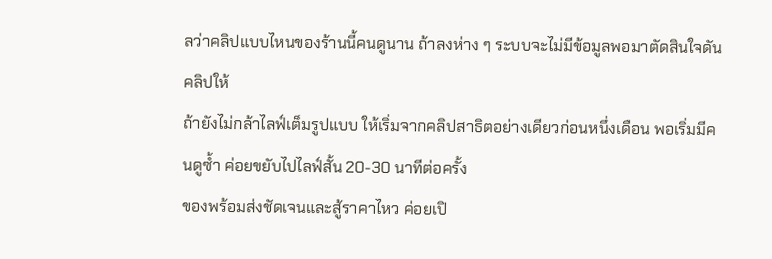ลว่าคลิปแบบไหนของร้านนี้คนดูนาน ถ้าลงห่าง ๆ ระบบจะไม่มีข้อมูลพอมาตัดสินใจดันคลิปให้
ถ้ายังไม่กล้าไลฟ์เต็มรูปแบบ ให้เริ่มจากคลิปสาธิตอย่างเดียวก่อนหนึ่งเดือน พอเริ่มมีคนดูซ้ำ ค่อยขยับไปไลฟ์สั้น 20-30 นาทีต่อครั้ง
ของพร้อมส่งชัดเจนและสู้ราคาไหว ค่อยเปิ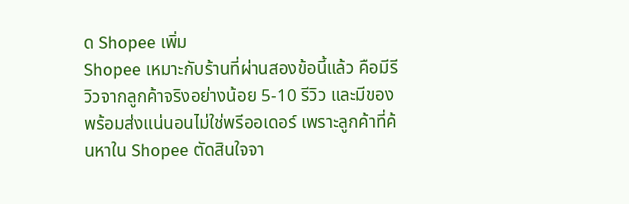ด Shopee เพิ่ม
Shopee เหมาะกับร้านที่ผ่านสองข้อนี้แล้ว คือมีรีวิวจากลูกค้าจริงอย่างน้อย 5-10 รีวิว และมีของพร้อมส่งแน่นอนไม่ใช่พรีออเดอร์ เพราะลูกค้าที่ค้นหาใน Shopee ตัดสินใจจา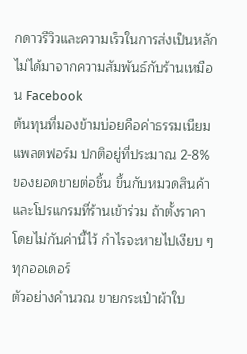กดาวรีวิวและความเร็วในการส่งเป็นหลัก ไม่ได้มาจากความสัมพันธ์กับร้านเหมือน Facebook
ต้นทุนที่มองข้ามบ่อยคือค่าธรรมเนียมแพลตฟอร์ม ปกติอยู่ที่ประมาณ 2-8% ของยอดขายต่อชิ้น ขึ้นกับหมวดสินค้าและโปรแกรมที่ร้านเข้าร่วม ถ้าตั้งราคาโดยไม่กันค่านี้ไว้ กำไรจะหายไปเงียบ ๆ ทุกออเดอร์
ตัวอย่างคำนวณ ขายกระเป๋าผ้าใบ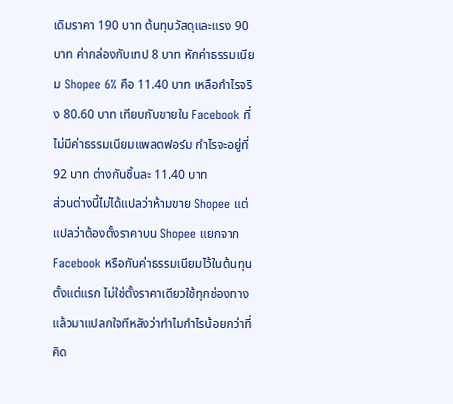เดิมราคา 190 บาท ต้นทุนวัสดุและแรง 90 บาท ค่ากล่องกับเทป 8 บาท หักค่าธรรมเนียม Shopee 6% คือ 11.40 บาท เหลือกำไรจริง 80.60 บาท เทียบกับขายใน Facebook ที่ไม่มีค่าธรรมเนียมแพลตฟอร์ม กำไรจะอยู่ที่ 92 บาท ต่างกันชิ้นละ 11.40 บาท
ส่วนต่างนี้ไม่ได้แปลว่าห้ามขาย Shopee แต่แปลว่าต้องตั้งราคาบน Shopee แยกจาก Facebook หรือกันค่าธรรมเนียมไว้ในต้นทุนตั้งแต่แรก ไม่ใช่ตั้งราคาเดียวใช้ทุกช่องทางแล้วมาแปลกใจทีหลังว่าทำไมกำไรน้อยกว่าที่คิด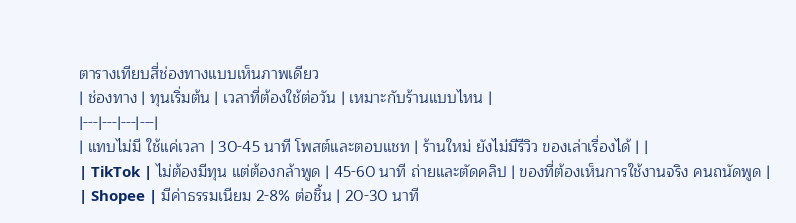ตารางเทียบสี่ช่องทางแบบเห็นภาพเดียว
| ช่องทาง | ทุนเริ่มต้น | เวลาที่ต้องใช้ต่อวัน | เหมาะกับร้านแบบไหน |
|---|---|---|---|
| แทบไม่มี ใช้แค่เวลา | 30-45 นาที โพสต์และตอบแชท | ร้านใหม่ ยังไม่มีรีวิว ของเล่าเรื่องได้ | |
| TikTok | ไม่ต้องมีทุน แต่ต้องกล้าพูด | 45-60 นาที ถ่ายและตัดคลิป | ของที่ต้องเห็นการใช้งานจริง คนถนัดพูด |
| Shopee | มีค่าธรรมเนียม 2-8% ต่อชิ้น | 20-30 นาที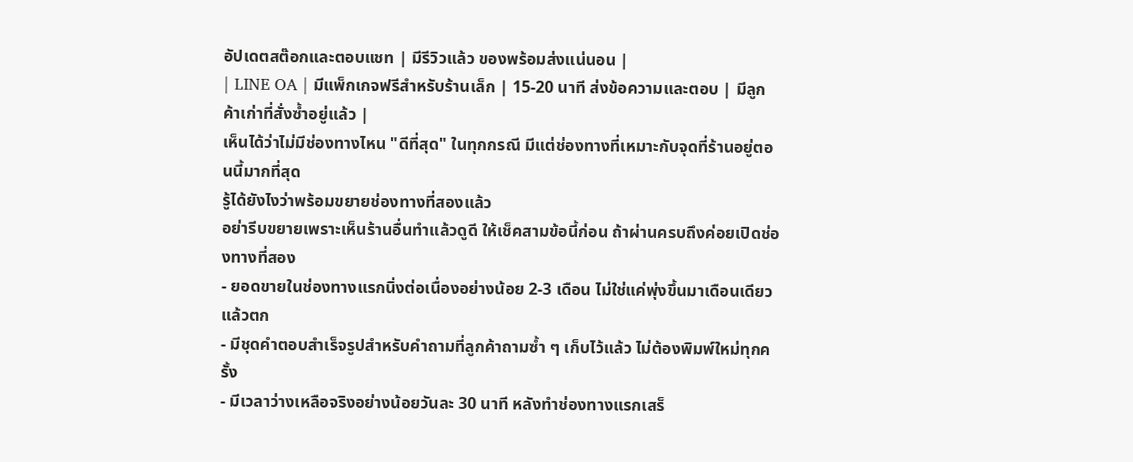อัปเดตสต๊อกและตอบแชท | มีรีวิวแล้ว ของพร้อมส่งแน่นอน |
| LINE OA | มีแพ็กเกจฟรีสำหรับร้านเล็ก | 15-20 นาที ส่งข้อความและตอบ | มีลูกค้าเก่าที่สั่งซ้ำอยู่แล้ว |
เห็นได้ว่าไม่มีช่องทางไหน "ดีที่สุด" ในทุกกรณี มีแต่ช่องทางที่เหมาะกับจุดที่ร้านอยู่ตอนนี้มากที่สุด
รู้ได้ยังไงว่าพร้อมขยายช่องทางที่สองแล้ว
อย่ารีบขยายเพราะเห็นร้านอื่นทำแล้วดูดี ให้เช็คสามข้อนี้ก่อน ถ้าผ่านครบถึงค่อยเปิดช่องทางที่สอง
- ยอดขายในช่องทางแรกนิ่งต่อเนื่องอย่างน้อย 2-3 เดือน ไม่ใช่แค่พุ่งขึ้นมาเดือนเดียวแล้วตก
- มีชุดคำตอบสำเร็จรูปสำหรับคำถามที่ลูกค้าถามซ้ำ ๆ เก็บไว้แล้ว ไม่ต้องพิมพ์ใหม่ทุกครั้ง
- มีเวลาว่างเหลือจริงอย่างน้อยวันละ 30 นาที หลังทำช่องทางแรกเสร็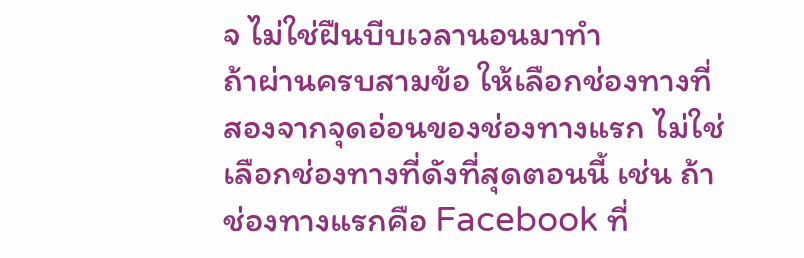จ ไม่ใช่ฝืนบีบเวลานอนมาทำ
ถ้าผ่านครบสามข้อ ให้เลือกช่องทางที่สองจากจุดอ่อนของช่องทางแรก ไม่ใช่เลือกช่องทางที่ดังที่สุดตอนนี้ เช่น ถ้าช่องทางแรกคือ Facebook ที่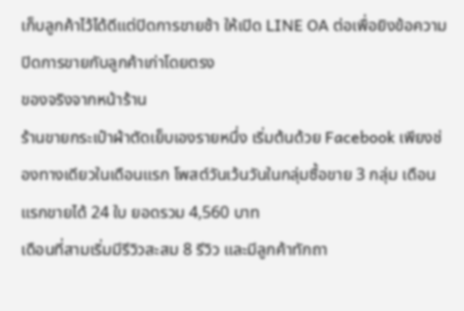เก็บลูกค้าไว้ได้ดีแต่ปิดการขายช้า ให้เปิด LINE OA ต่อเพื่อยิงข้อความปิดการขายกับลูกค้าเก่าโดยตรง
ของจริงจากหน้าร้าน
ร้านขายกระเป๋าผ้าตัดเย็บเองรายหนึ่ง เริ่มต้นด้วย Facebook เพียงช่องทางเดียวในเดือนแรก โพสต์วันเว้นวันในกลุ่มซื้อขาย 3 กลุ่ม เดือนแรกขายได้ 24 ใบ ยอดรวม 4,560 บาท
เดือนที่สามเริ่มมีรีวิวสะสม 8 รีวิว และมีลูกค้าทักถา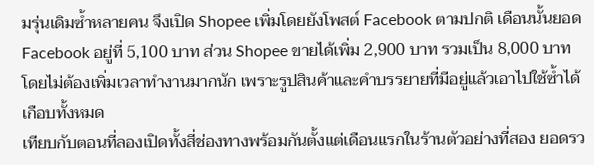มรุ่นเดิมซ้ำหลายคน จึงเปิด Shopee เพิ่มโดยยังโพสต์ Facebook ตามปกติ เดือนนั้นยอด Facebook อยู่ที่ 5,100 บาท ส่วน Shopee ขายได้เพิ่ม 2,900 บาท รวมเป็น 8,000 บาท โดยไม่ต้องเพิ่มเวลาทำงานมากนัก เพราะรูปสินค้าและคำบรรยายที่มีอยู่แล้วเอาไปใช้ซ้ำได้เกือบทั้งหมด
เทียบกับตอนที่ลองเปิดทั้งสี่ช่องทางพร้อมกันตั้งแต่เดือนแรกในร้านตัวอย่างที่สอง ยอดรว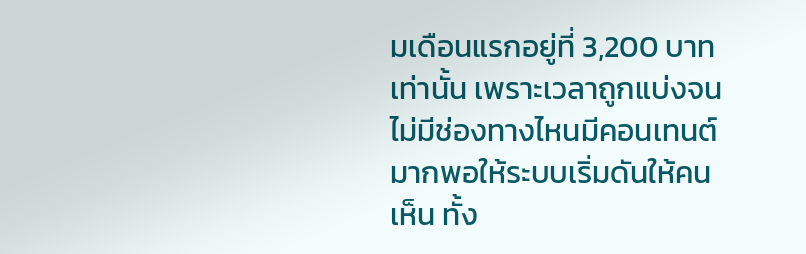มเดือนแรกอยู่ที่ 3,200 บาทเท่านั้น เพราะเวลาถูกแบ่งจนไม่มีช่องทางไหนมีคอนเทนต์มากพอให้ระบบเริ่มดันให้คนเห็น ทั้ง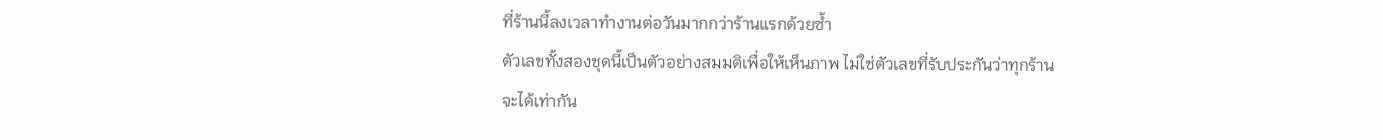ที่ร้านนี้ลงเวลาทำงานต่อวันมากกว่าร้านแรกด้วยซ้ำ
ตัวเลขทั้งสองชุดนี้เป็นตัวอย่างสมมติเพื่อให้เห็นภาพ ไม่ใช่ตัวเลขที่รับประกันว่าทุกร้านจะได้เท่ากัน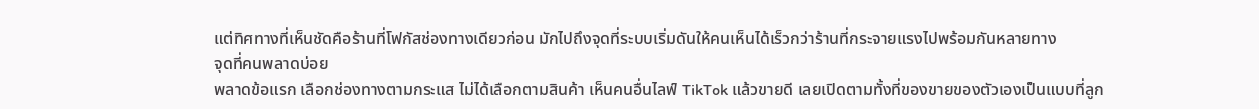แต่ทิศทางที่เห็นชัดคือร้านที่โฟกัสช่องทางเดียวก่อน มักไปถึงจุดที่ระบบเริ่มดันให้คนเห็นได้เร็วกว่าร้านที่กระจายแรงไปพร้อมกันหลายทาง
จุดที่คนพลาดบ่อย
พลาดข้อแรก เลือกช่องทางตามกระแส ไม่ได้เลือกตามสินค้า เห็นคนอื่นไลฟ์ TikTok แล้วขายดี เลยเปิดตามทั้งที่ของขายของตัวเองเป็นแบบที่ลูก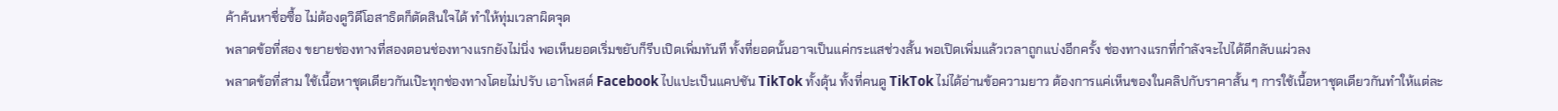ค้าค้นหาชื่อซื้อ ไม่ต้องดูวิดีโอสาธิตก็ตัดสินใจได้ ทำให้ทุ่มเวลาผิดจุด
พลาดข้อที่สอง ขยายช่องทางที่สองตอนช่องทางแรกยังไม่นิ่ง พอเห็นยอดเริ่มขยับก็รีบเปิดเพิ่มทันที ทั้งที่ยอดนั้นอาจเป็นแค่กระแสช่วงสั้น พอเปิดเพิ่มแล้วเวลาถูกแบ่งอีกครั้ง ช่องทางแรกที่กำลังจะไปได้ดีกลับแผ่วลง
พลาดข้อที่สาม ใช้เนื้อหาชุดเดียวกันเป๊ะทุกช่องทางโดยไม่ปรับ เอาโพสต์ Facebook ไปแปะเป็นแคปชัน TikTok ทั้งดุ้น ทั้งที่คนดู TikTok ไม่ได้อ่านข้อความยาว ต้องการแค่เห็นของในคลิปกับราคาสั้น ๆ การใช้เนื้อหาชุดเดียวกันทำให้แต่ละ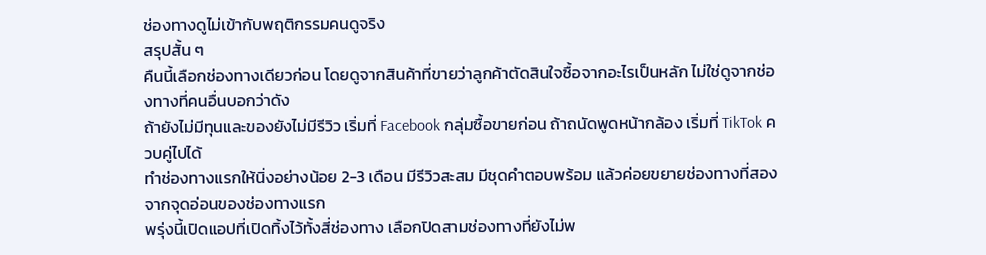ช่องทางดูไม่เข้ากับพฤติกรรมคนดูจริง
สรุปสั้น ๆ
คืนนี้เลือกช่องทางเดียวก่อน โดยดูจากสินค้าที่ขายว่าลูกค้าตัดสินใจซื้อจากอะไรเป็นหลัก ไม่ใช่ดูจากช่องทางที่คนอื่นบอกว่าดัง
ถ้ายังไม่มีทุนและของยังไม่มีรีวิว เริ่มที่ Facebook กลุ่มซื้อขายก่อน ถ้าถนัดพูดหน้ากล้อง เริ่มที่ TikTok ควบคู่ไปได้
ทำช่องทางแรกให้นิ่งอย่างน้อย 2-3 เดือน มีรีวิวสะสม มีชุดคำตอบพร้อม แล้วค่อยขยายช่องทางที่สองจากจุดอ่อนของช่องทางแรก
พรุ่งนี้เปิดแอปที่เปิดทิ้งไว้ทั้งสี่ช่องทาง เลือกปิดสามช่องทางที่ยังไม่พ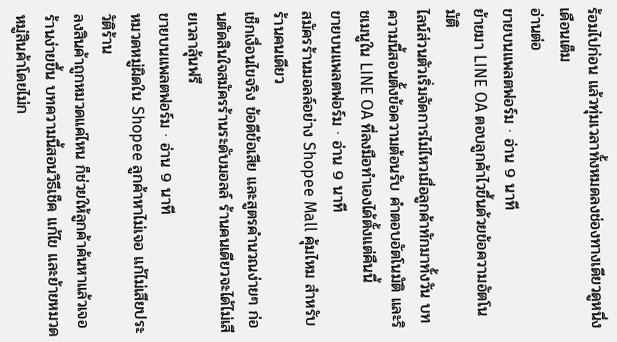ร้อมไปก่อน แล้วทุ่มเวลาทั้งหมดลงช่องทางเดียวดูหนึ่งเดือนเต็ม
อ่านต่อ
ขายบนแพลตฟอร์ม · อ่าน 9 นาที
ย้ายมา LINE OA ตอบลูกค้าไวขึ้นด้วยข้อความอัตโนมัติ
ไลน์ส่วนตัวเริ่มจัดการไม่ไหวเมื่อลูกค้าทักมาทั้งวัน บทความนี้สอนตั้งข้อความต้อนรับ คำตอบอัตโนมัติ และริชเมนูใน LINE OA ที่ลงมือทำเองได้ตั้งแต่คืนนี้
ขายบนแพลตฟอร์ม · อ่าน 9 นาที
สมัครร้านมอลล์อย่าง Shopee Mall คุ้มไหม สำหรับร้านคนเดียว
เช็กเงื่อนไขจริง ข้อดีข้อเสีย และสูตรคำนวณง่ายๆ ก่อนตัดสินใจสมัครร้านระดับมอลล์ ร้านคนเดียวจะได้ไม่เสียเวลาลุ้นฟรี
ขายบนแพลตฟอร์ม · อ่าน 9 นาที
หมวดหมู่ผิดใน Shopee ลูกค้าหาไม่เจอ แก้ไม่เสียประวัติร้าน
ลงสินค้าถูกหมวดแค่ไหน ก็ช่วยให้ลูกค้าค้นหาแล้วเจอร้านง่ายขึ้น บทความนี้สอนวิธีเช็ค แก้ไข และย้ายหมวดหมู่สินค้าโดยไม่ก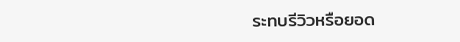ระทบรีวิวหรือยอด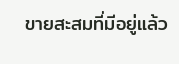ขายสะสมที่มีอยู่แล้ว